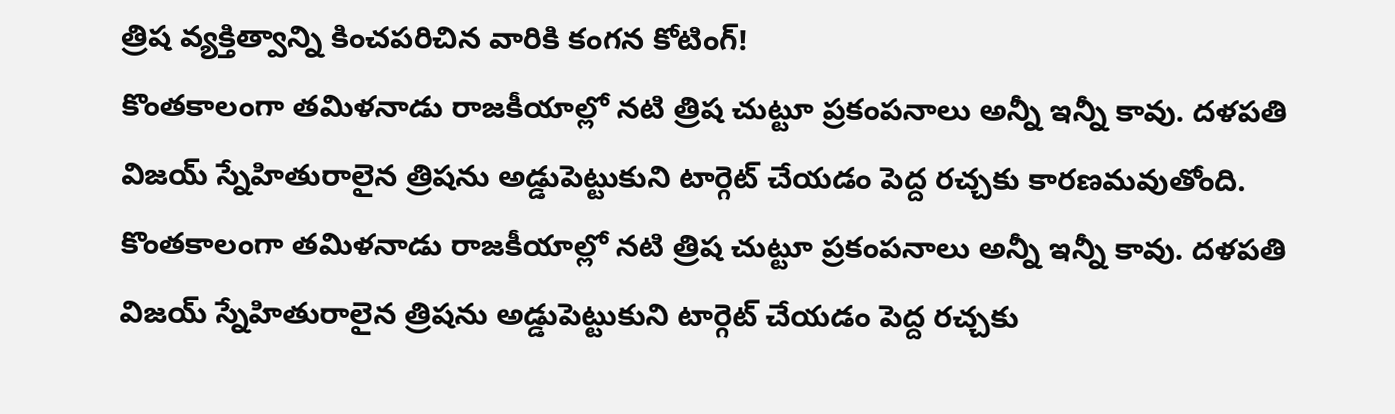త్రిష వ్యక్తిత్వాన్ని కించపరిచిన వారికి కంగన కోటింగ్!
కొంతకాలంగా తమిళనాడు రాజకీయాల్లో నటి త్రిష చుట్టూ ప్రకంపనాలు అన్నీ ఇన్నీ కావు. దళపతి విజయ్ స్నేహితురాలైన త్రిషను అడ్డుపెట్టుకుని టార్గెట్ చేయడం పెద్ద రచ్చకు కారణమవుతోంది.
కొంతకాలంగా తమిళనాడు రాజకీయాల్లో నటి త్రిష చుట్టూ ప్రకంపనాలు అన్నీ ఇన్నీ కావు. దళపతి విజయ్ స్నేహితురాలైన త్రిషను అడ్డుపెట్టుకుని టార్గెట్ చేయడం పెద్ద రచ్చకు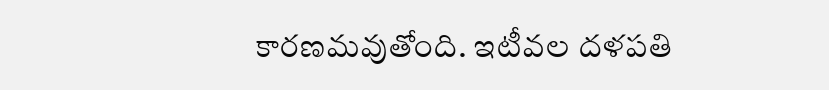కారణమవుతోంది. ఇటీవల దళపతి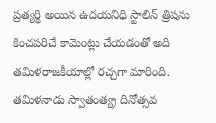ప్రత్యర్థి అయిన ఉదయనిధి స్టాలిన్ త్రిషను కించపరిచే కామెంట్లు చేయడంతో అది తమిళరాజకీయాల్లో రచ్చగా మారింది.
తమిళనాడు స్వాతంత్య్ర దినోత్సవ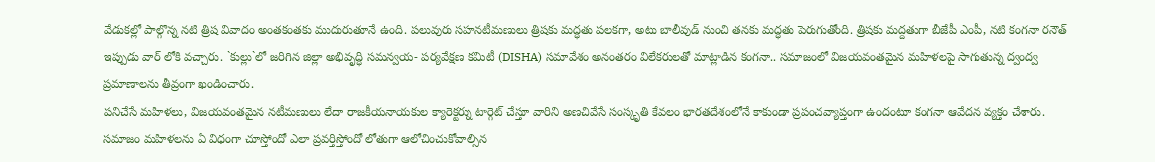వేడుకల్లో పాల్గొన్న నటి త్రిష వివాదం అంతకంతకు ముదురుతూనే ఉంది. పలువురు సహనటీమణులు త్రిషకు మద్ధతు పలకగా, అటు బాలీవుడ్ నుంచి తనకు మద్ధతు పెరుగుతోంది. త్రిషకు మద్దతుగా బీజేపీ ఎంపీ, నటి కంగనా రనౌత్ ఇప్పుడు వార్ లోకి వచ్చారు. `కుల్లు`లో జరిగిన జిల్లా అభివృద్ధి సమన్వయ- పర్యవేక్షణ కమిటీ (DISHA) సమావేశం అనంతరం విలేకరులతో మాట్లాడిన కంగనా.. సమాజంలో విజయవంతమైన మహిళలపై సాగుతున్న ద్వంద్వ ప్రమాణాలను తీవ్రంగా ఖండించారు.
పనిచేసే మహిళలు, విజయవంతమైన నటీమణులు లేదా రాజకీయనాయకుల క్యారెక్టర్ను టార్గెట్ చేస్తూ వారిని అణచివేసే సంస్కృతి కేవలం భారతదేశంలోనే కాకుండా ప్రపంచవ్యాప్తంగా ఉందంటూ కంగనా ఆవేదన వ్యక్తం చేశారు. సమాజం మహిళలను ఏ విధంగా చూస్తోందో ఎలా ప్రవర్తిస్తోందో లోతుగా ఆలోచించుకోవాల్సిన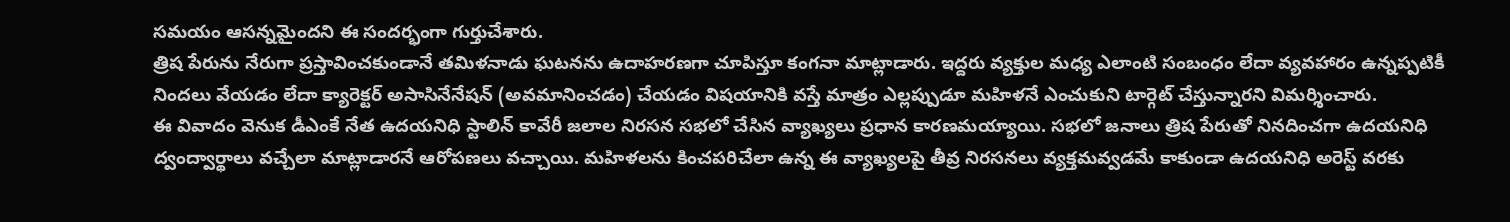సమయం ఆసన్నమైందని ఈ సందర్భంగా గుర్తుచేశారు.
త్రిష పేరును నేరుగా ప్రస్తావించకుండానే తమిళనాడు ఘటనను ఉదాహరణగా చూపిస్తూ కంగనా మాట్లాడారు. ఇద్దరు వ్యక్తుల మధ్య ఎలాంటి సంబంధం లేదా వ్యవహారం ఉన్నప్పటికీ నిందలు వేయడం లేదా క్యారెక్టర్ అసాసినేనేషన్ (అవమానించడం) చేయడం విషయానికి వస్తే మాత్రం ఎల్లప్పుడూ మహిళనే ఎంచుకుని టార్గెట్ చేస్తున్నారని విమర్శించారు.
ఈ వివాదం వెనుక డీఎంకే నేత ఉదయనిధి స్టాలిన్ కావేరీ జలాల నిరసన సభలో చేసిన వ్యాఖ్యలు ప్రధాన కారణమయ్యాయి. సభలో జనాలు త్రిష పేరుతో నినదించగా ఉదయనిధి ద్వంద్వార్థాలు వచ్చేలా మాట్లాడారనే ఆరోపణలు వచ్చాయి. మహిళలను కించపరిచేలా ఉన్న ఈ వ్యాఖ్యలపై తీవ్ర నిరసనలు వ్యక్తమవ్వడమే కాకుండా ఉదయనిధి అరెస్ట్ వరకు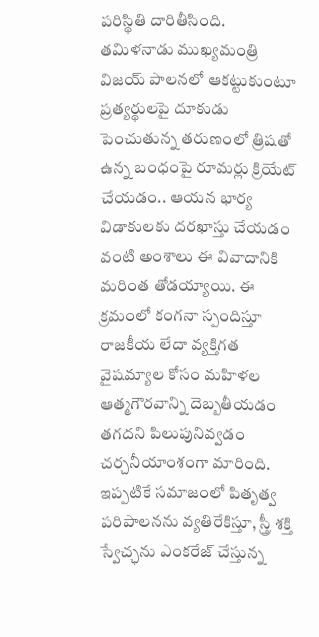పరిస్థితి దారితీసింది.
తమిళనాడు ముఖ్యమంత్రి విజయ్ పాలనలో ఆకట్టుకుంటూ ప్రత్యర్థులపై దూకుడు పెంచుతున్న తరుణంలో త్రిషతో ఉన్న బంధంపై రూమర్లు క్రియేట్ చేయడం.. ఆయన భార్య విడాకులకు దరఖాస్తు చేయడం వంటి అంశాలు ఈ వివాదానికి మరింత తోడయ్యాయి. ఈ క్రమంలో కంగనా స్పందిస్తూ రాజకీయ లేదా వ్యక్తిగత వైషమ్యాల కోసం మహిళల ఆత్మగౌరవాన్ని దెబ్బతీయడం తగదని పిలుపునివ్వడం చర్చనీయాంశంగా మారింది.
ఇప్పటికే సమాజంలో పితృత్వ పరిపాలనను వ్యతిరేకిస్తూ, స్త్రీ శక్తి స్వేచ్ఛను ఎంకరేజ్ చేస్తున్న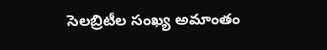సెలబ్రిటీల సంఖ్య అమాంతం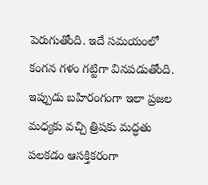పెరుగుతోంది. ఇదే సమయంలో కంగన గళం గట్టిగా వినపడుతోంది. ఇప్పుడు బహిరంగంగా ఇలా ప్రజల మధ్యకు వచ్చి త్రిషకు మద్ధతు పలకడం ఆసక్తికరంగా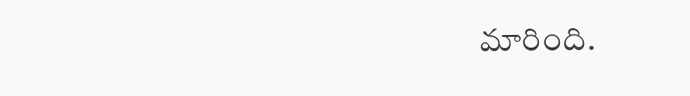మారింది.